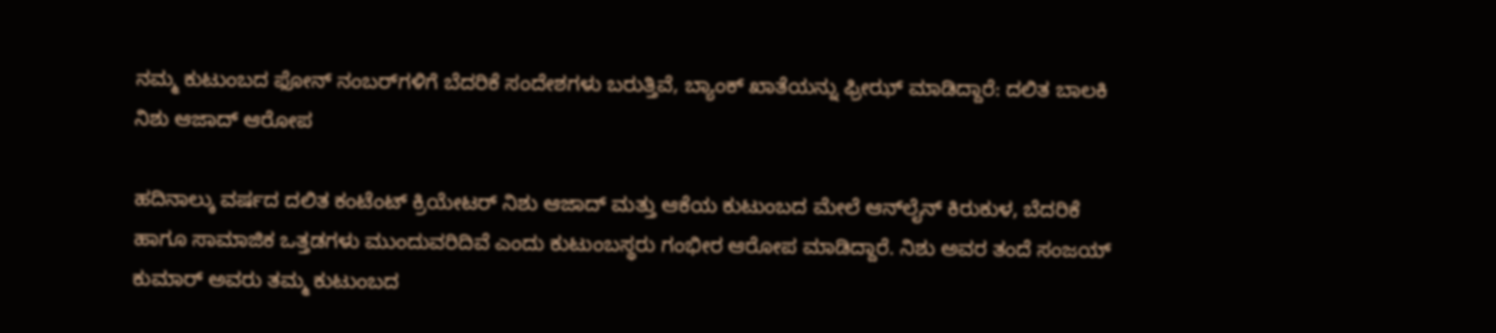ನಮ್ಮ ಕುಟುಂಬದ ಫೋನ್ ನಂಬರ್‌ಗಳಿಗೆ ಬೆದರಿಕೆ ಸಂದೇಶಗಳು ಬರುತ್ತಿವೆ, ಬ್ಯಾಂಕ್‌ ಖಾತೆಯನ್ನು ಫ್ರೀಝ್‌ ಮಾಡಿದ್ದಾರೆ: ದಲಿತ ಬಾಲಕಿ ನಿಶು ಆಜಾದ್ ಆರೋಪ

ಹದಿನಾಲ್ಕು ವರ್ಷದ ದಲಿತ ಕಂಟೆಂಟ್ ಕ್ರಿಯೇಟರ್ ನಿಶು ಆಜಾದ್ ಮತ್ತು ಆಕೆಯ ಕುಟುಂಬದ ಮೇಲೆ ಆನ್‌ಲೈನ್ ಕಿರುಕುಳ, ಬೆದರಿಕೆ ಹಾಗೂ ಸಾಮಾಜಿಕ ಒತ್ತಡಗಳು ಮುಂದುವರಿದಿವೆ ಎಂದು ಕುಟುಂಬಸ್ಥರು ಗಂಭೀರ ಆರೋಪ ಮಾಡಿದ್ದಾರೆ. ನಿಶು ಅವರ ತಂದೆ ಸಂಜಯ್ ಕುಮಾರ್ ಅವರು ತಮ್ಮ ಕುಟುಂಬದ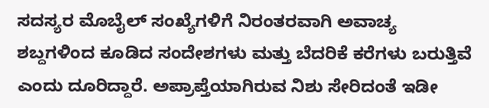ಸದಸ್ಯರ ಮೊಬೈಲ್ ಸಂಖ್ಯೆಗಳಿಗೆ ನಿರಂತರವಾಗಿ ಅವಾಚ್ಯ ಶಬ್ದಗಳಿಂದ ಕೂಡಿದ ಸಂದೇಶಗಳು ಮತ್ತು ಬೆದರಿಕೆ ಕರೆಗಳು ಬರುತ್ತಿವೆ ಎಂದು ದೂರಿದ್ದಾರೆ. ಅಪ್ರಾಪ್ತೆಯಾಗಿರುವ ನಿಶು ಸೇರಿದಂತೆ ಇಡೀ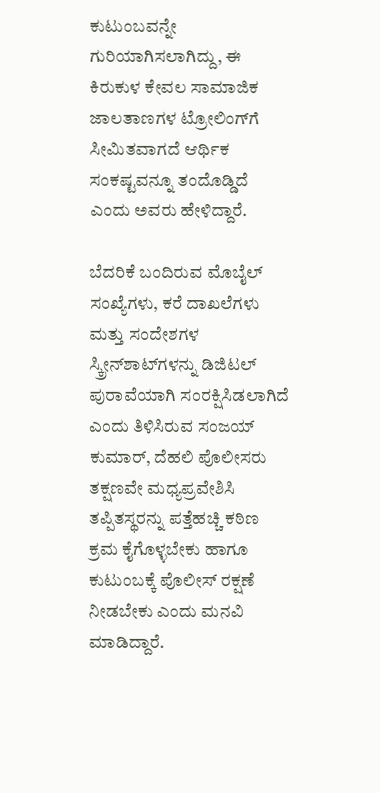ಕುಟುಂಬವನ್ನೇ ಗುರಿಯಾಗಿಸಲಾಗಿದ್ದು, ಈ ಕಿರುಕುಳ ಕೇವಲ ಸಾಮಾಜಿಕ ಜಾಲತಾಣಗಳ ಟ್ರೋಲಿಂಗ್‌ಗೆ ಸೀಮಿತವಾಗದೆ ಆರ್ಥಿಕ ಸಂಕಷ್ಟವನ್ನೂ ತಂದೊಡ್ಡಿದೆ ಎಂದು ಅವರು ಹೇಳಿದ್ದಾರೆ.

ಬೆದರಿಕೆ ಬಂದಿರುವ ಮೊಬೈಲ್ ಸಂಖ್ಯೆಗಳು, ಕರೆ ದಾಖಲೆಗಳು ಮತ್ತು ಸಂದೇಶಗಳ ಸ್ಕ್ರೀನ್‌ಶಾಟ್‌ಗಳನ್ನು ಡಿಜಿಟಲ್ ಪುರಾವೆಯಾಗಿ ಸಂರಕ್ಷಿಸಿಡಲಾಗಿದೆ ಎಂದು ತಿಳಿಸಿರುವ ಸಂಜಯ್ ಕುಮಾರ್, ದೆಹಲಿ ಪೊಲೀಸರು ತಕ್ಷಣವೇ ಮಧ್ಯಪ್ರವೇಶಿಸಿ ತಪ್ಪಿತಸ್ಥರನ್ನು ಪತ್ತೆಹಚ್ಚಿ ಕಠಿಣ ಕ್ರಮ ಕೈಗೊಳ್ಳಬೇಕು ಹಾಗೂ ಕುಟುಂಬಕ್ಕೆ ಪೊಲೀಸ್ ರಕ್ಷಣೆ ನೀಡಬೇಕು ಎಂದು ಮನವಿ ಮಾಡಿದ್ದಾರೆ.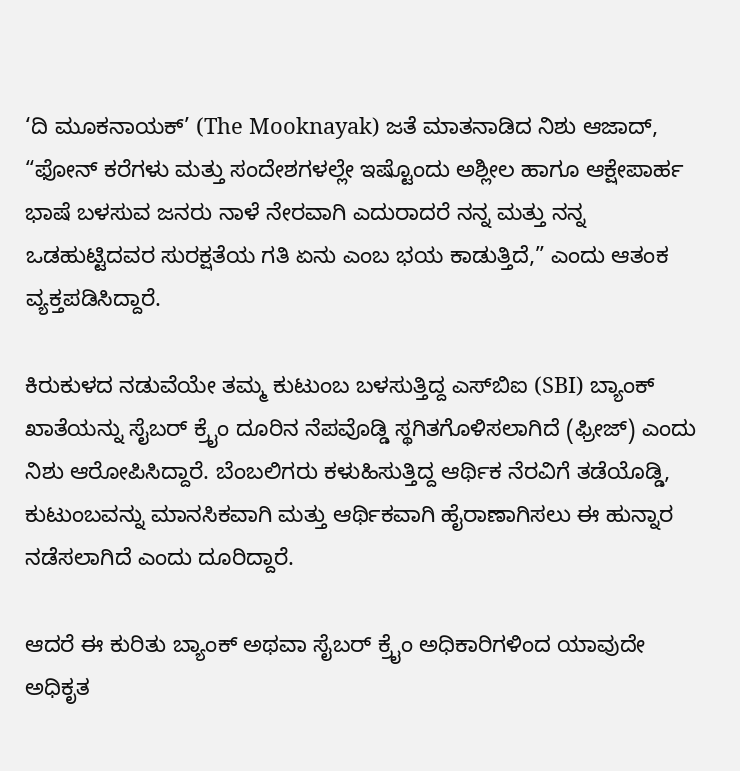‘ದಿ ಮೂಕನಾಯಕ್’ (The Mooknayak) ಜತೆ ಮಾತನಾಡಿದ ನಿಶು ಆಜಾದ್, “ಫೋನ್ ಕರೆಗಳು ಮತ್ತು ಸಂದೇಶಗಳಲ್ಲೇ ಇಷ್ಟೊಂದು ಅಶ್ಲೀಲ ಹಾಗೂ ಆಕ್ಷೇಪಾರ್ಹ ಭಾಷೆ ಬಳಸುವ ಜನರು ನಾಳೆ ನೇರವಾಗಿ ಎದುರಾದರೆ ನನ್ನ ಮತ್ತು ನನ್ನ ಒಡಹುಟ್ಟಿದವರ ಸುರಕ್ಷತೆಯ ಗತಿ ಏನು ಎಂಬ ಭಯ ಕಾಡುತ್ತಿದೆ,” ಎಂದು ಆತಂಕ ವ್ಯಕ್ತಪಡಿಸಿದ್ದಾರೆ.

ಕಿರುಕುಳದ ನಡುವೆಯೇ ತಮ್ಮ ಕುಟುಂಬ ಬಳಸುತ್ತಿದ್ದ ಎಸ್‌ಬಿಐ (SBI) ಬ್ಯಾಂಕ್ ಖಾತೆಯನ್ನು ಸೈಬರ್ ಕ್ರೈಂ ದೂರಿನ ನೆಪವೊಡ್ಡಿ ಸ್ಥಗಿತಗೊಳಿಸಲಾಗಿದೆ (ಫ್ರೀಜ್) ಎಂದು ನಿಶು ಆರೋಪಿಸಿದ್ದಾರೆ. ಬೆಂಬಲಿಗರು ಕಳುಹಿಸುತ್ತಿದ್ದ ಆರ್ಥಿಕ ನೆರವಿಗೆ ತಡೆಯೊಡ್ಡಿ, ಕುಟುಂಬವನ್ನು ಮಾನಸಿಕವಾಗಿ ಮತ್ತು ಆರ್ಥಿಕವಾಗಿ ಹೈರಾಣಾಗಿಸಲು ಈ ಹುನ್ನಾರ ನಡೆಸಲಾಗಿದೆ ಎಂದು ದೂರಿದ್ದಾರೆ.

ಆದರೆ ಈ ಕುರಿತು ಬ್ಯಾಂಕ್ ಅಥವಾ ಸೈಬರ್ ಕ್ರೈಂ ಅಧಿಕಾರಿಗಳಿಂದ ಯಾವುದೇ ಅಧಿಕೃತ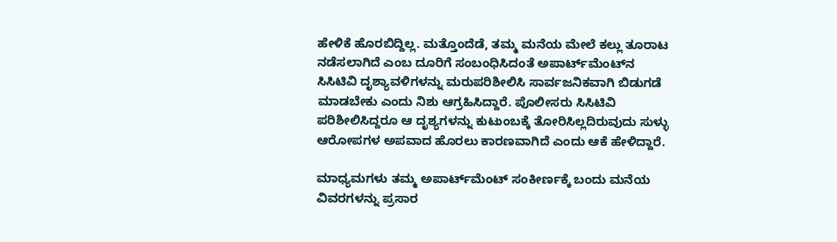ಹೇಳಿಕೆ ಹೊರಬಿದ್ದಿಲ್ಲ. ಮತ್ತೊಂದೆಡೆ, ತಮ್ಮ ಮನೆಯ ಮೇಲೆ ಕಲ್ಲು ತೂರಾಟ ನಡೆಸಲಾಗಿದೆ ಎಂಬ ದೂರಿಗೆ ಸಂಬಂಧಿಸಿದಂತೆ ಅಪಾರ್ಟ್‌ಮೆಂಟ್‌ನ ಸಿಸಿಟಿವಿ ದೃಶ್ಯಾವಳಿಗಳನ್ನು ಮರುಪರಿಶೀಲಿಸಿ ಸಾರ್ವಜನಿಕವಾಗಿ ಬಿಡುಗಡೆ ಮಾಡಬೇಕು ಎಂದು ನಿಶು ಆಗ್ರಹಿಸಿದ್ದಾರೆ. ಪೊಲೀಸರು ಸಿಸಿಟಿವಿ ಪರಿಶೀಲಿಸಿದ್ದರೂ ಆ ದೃಶ್ಯಗಳನ್ನು ಕುಟುಂಬಕ್ಕೆ ತೋರಿಸಿಲ್ಲದಿರುವುದು ಸುಳ್ಳು ಆರೋಪಗಳ ಅಪವಾದ ಹೊರಲು ಕಾರಣವಾಗಿದೆ ಎಂದು ಆಕೆ ಹೇಳಿದ್ದಾರೆ.

ಮಾಧ್ಯಮಗಳು ತಮ್ಮ ಅಪಾರ್ಟ್‌ಮೆಂಟ್ ಸಂಕೀರ್ಣಕ್ಕೆ ಬಂದು ಮನೆಯ ವಿವರಗಳನ್ನು ಪ್ರಸಾರ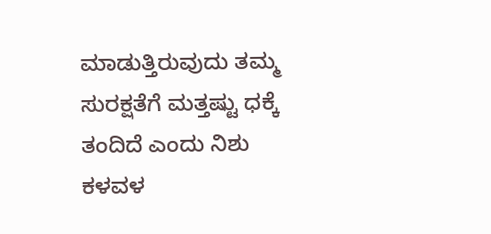ಮಾಡುತ್ತಿರುವುದು ತಮ್ಮ ಸುರಕ್ಷತೆಗೆ ಮತ್ತಷ್ಟು ಧಕ್ಕೆ ತಂದಿದೆ ಎಂದು ನಿಶು ಕಳವಳ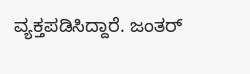ವ್ಯಕ್ತಪಡಿಸಿದ್ದಾರೆ. ಜಂತರ್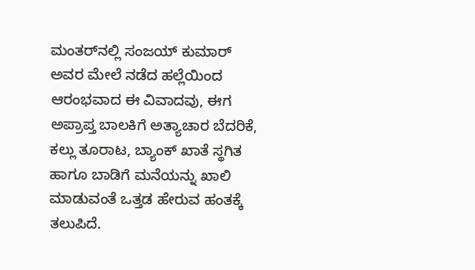ಮಂತರ್‌ನಲ್ಲಿ ಸಂಜಯ್ ಕುಮಾರ್ ಅವರ ಮೇಲೆ ನಡೆದ ಹಲ್ಲೆಯಿಂದ ಆರಂಭವಾದ ಈ ವಿವಾದವು, ಈಗ ಅಪ್ರಾಪ್ತ ಬಾಲಕಿಗೆ ಅತ್ಯಾಚಾರ ಬೆದರಿಕೆ, ಕಲ್ಲು ತೂರಾಟ, ಬ್ಯಾಂಕ್ ಖಾತೆ ಸ್ಥಗಿತ ಹಾಗೂ ಬಾಡಿಗೆ ಮನೆಯನ್ನು ಖಾಲಿ ಮಾಡುವಂತೆ ಒತ್ತಡ ಹೇರುವ ಹಂತಕ್ಕೆ ತಲುಪಿದೆ.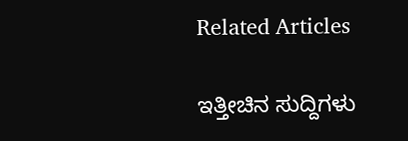Related Articles

ಇತ್ತೀಚಿನ ಸುದ್ದಿಗಳು